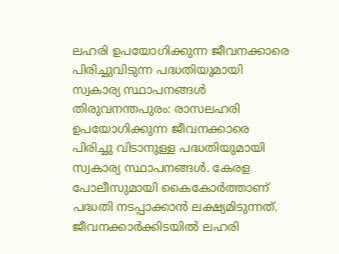ലഹരി ഉപയോഗിക്കുന്ന ജീവനക്കാരെ പിരിച്ചുവിടുന്ന പദ്ധതിയുമായി സ്വകാര്യ സ്ഥാപനങ്ങൾ
തിരുവനന്തപുരം: രാസലഹരി ഉപയോഗിക്കുന്ന ജീവനക്കാരെ പിരിച്ചു വിടാനുള്ള പദ്ധതിയുമായി സ്വകാര്യ സ്ഥാപനങ്ങൾ. കേരള പോലീസുമായി കൈകോർത്താണ് പദ്ധതി നടപ്പാക്കാൻ ലക്ഷ്യമിടുന്നത്. ജീവനക്കാർക്കിടയിൽ ലഹരി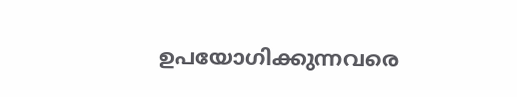ഉപയോഗിക്കുന്നവരെ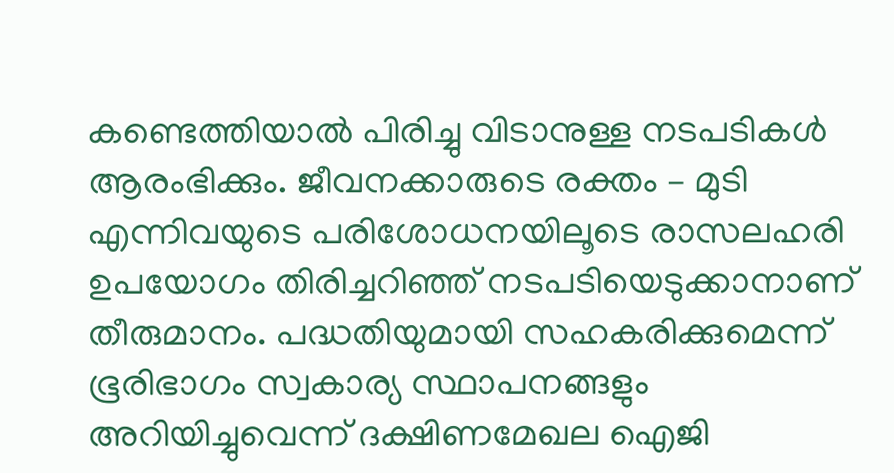കണ്ടെത്തിയാൽ പിരിച്ചു വിടാനുള്ള നടപടികൾ ആരംഭിക്കും. ജീവനക്കാരുടെ രക്തം – മുടി എന്നിവയുടെ പരിശോധനയിലൂടെ രാസലഹരി ഉപയോഗം തിരിച്ചറിഞ്ഞ് നടപടിയെടുക്കാനാണ് തീരുമാനം. പദ്ധതിയുമായി സഹകരിക്കുമെന്ന് ഭൂരിഭാഗം സ്വകാര്യ സ്ഥാപനങ്ങളും അറിയിച്ചുവെന്ന് ദക്ഷിണമേഖല ഐജി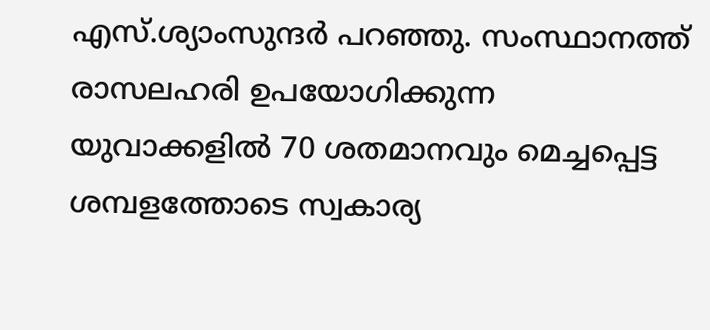എസ്.ശ്യാംസുന്ദർ പറഞ്ഞു. സംസ്ഥാനത്ത് രാസലഹരി ഉപയോഗിക്കുന്ന യുവാക്കളിൽ 70 ശതമാനവും മെച്ചപ്പെട്ട ശമ്പളത്തോടെ സ്വകാര്യ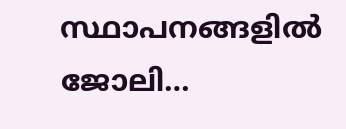സ്ഥാപനങ്ങളിൽ ജോലി…